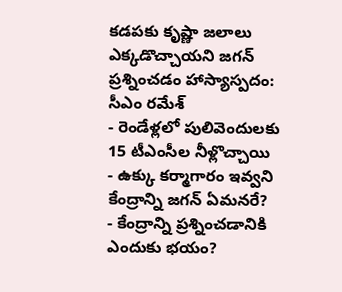కడపకు కృష్ణా జలాలు ఎక్కడొచ్చాయని జగన్ ప్రశ్నించడం హాస్యాస్పదం: సీఎం రమేశ్
- రెండేళ్లలో పులివెందులకు 15 టీఎంసీల నీళ్లొచ్చాయి
- ఉక్కు కర్మాగారం ఇవ్వని కేంద్రాన్ని జగన్ ఏమనరే?
- కేంద్రాన్ని ప్రశ్నించడానికి ఎందుకు భయం?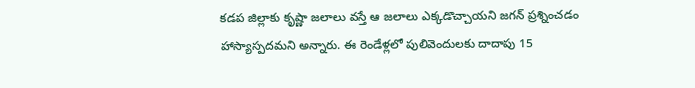కడప జిల్లాకు కృష్ణా జలాలు వస్తే ఆ జలాలు ఎక్కడొచ్చాయని జగన్ ప్రశ్నించడం హాస్యాస్పదమని అన్నారు. ఈ రెండేళ్లలో పులివెందులకు దాదాపు 15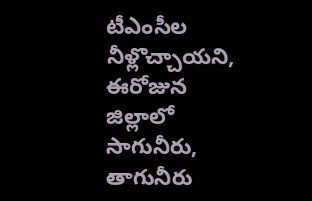టీఎంసీల నీళ్లొచ్చాయని, ఈరోజున జిల్లాలో సాగునీరు, తాగునీరు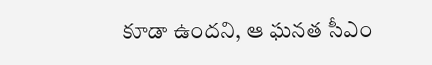కూడా ఉందని, ఆ ఘనత సీఎం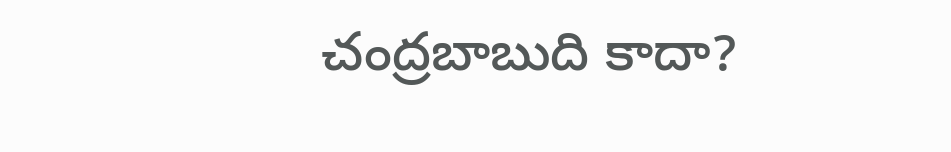చంద్రబాబుది కాదా?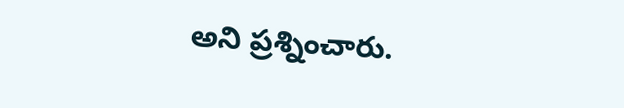అని ప్రశ్నించారు.